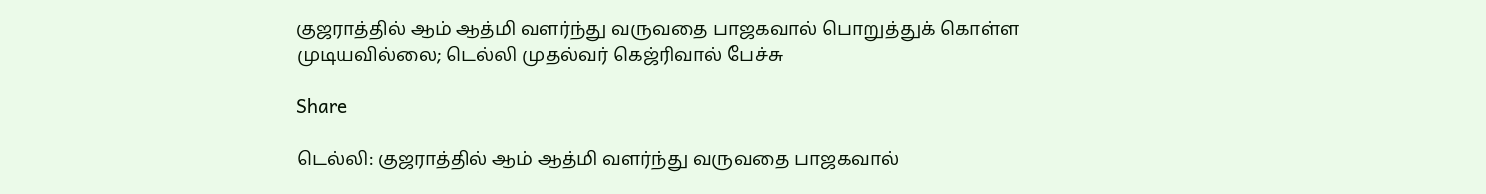குஜராத்தில் ஆம் ஆத்மி வளர்ந்து வருவதை பாஜகவால் பொறுத்துக் கொள்ள முடியவில்லை; டெல்லி முதல்வர் கெஜ்ரிவால் பேச்சு

Share

டெல்லி: குஜராத்தில் ஆம் ஆத்மி வளர்ந்து வருவதை பாஜகவால்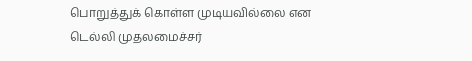பொறுத்துக் கொள்ள முடியவில்லை என டெல்லி முதலமைச்சர்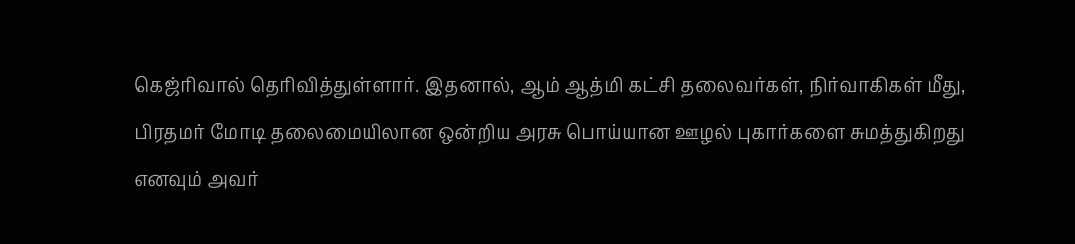கெஜ்ரிவால் தெரிவித்துள்ளார். இதனால், ஆம் ஆத்மி கட்சி தலைவர்கள், நிர்வாகிகள் மீது, பிரதமர் மோடி தலைமையிலான ஒன்றிய அரசு பொய்யான ஊழல் புகார்களை சுமத்துகிறது எனவும் அவர்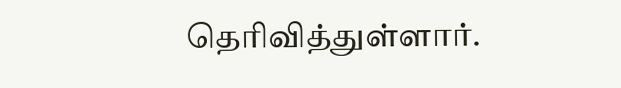தெரிவித்துள்ளார்.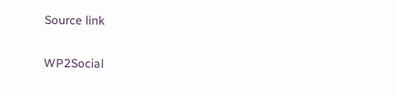Source link

WP2Social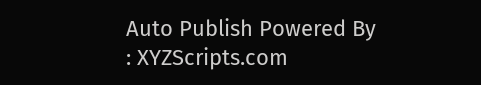Auto Publish Powered By : XYZScripts.com